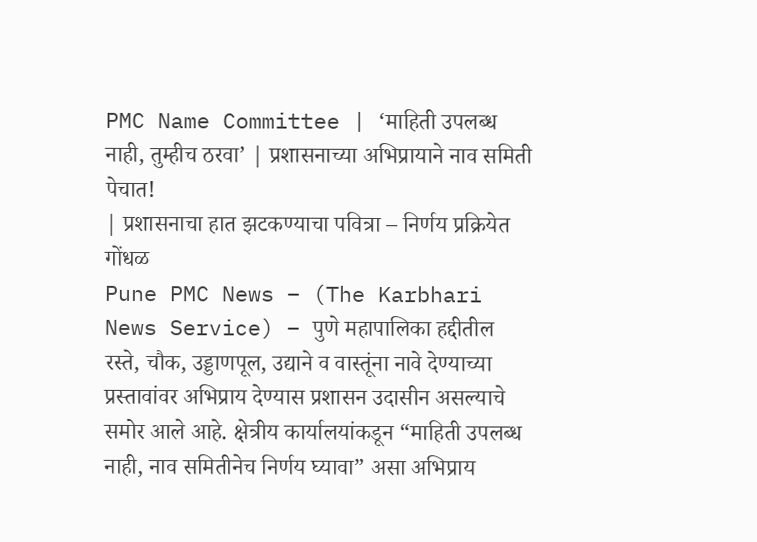PMC Name Committee | ‘माहिती उपलब्ध नाही, तुम्हीच ठरवा’ | प्रशासनाच्या अभिप्रायाने नाव समिती पेचात!
| प्रशासनाचा हात झटकण्याचा पवित्रा – निर्णय प्रक्रियेत गोंधळ
Pune PMC News – (The Karbhari News Service) – पुणे महापालिका हद्दीतील रस्ते, चौक, उड्डाणपूल, उद्याने व वास्तूंना नावे देण्याच्या प्रस्तावांवर अभिप्राय देण्यास प्रशासन उदासीन असल्याचे समोर आले आहे. क्षेत्रीय कार्यालयांकडून “माहिती उपलब्ध नाही, नाव समितीनेच निर्णय घ्यावा” असा अभिप्राय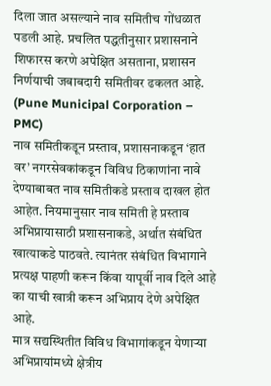दिला जात असल्याने नाव समितीच गोंधळात पडली आहे. प्रचलित पद्धतीनुसार प्रशासनाने शिफारस करणे अपेक्षित असताना, प्रशासन निर्णयाची जबाबदारी समितीवर ढकलत आहे. (Pune Municipal Corporation – PMC)
नाव समितीकडून प्रस्ताव, प्रशासनाकडून ‘हात वर’ नगरसेवकांकडून विविध ठिकाणांना नावे देण्याबाबत नाव समितीकडे प्रस्ताव दाखल होत आहेत. नियमानुसार नाव समिती हे प्रस्ताव अभिप्रायासाठी प्रशासनाकडे, अर्थात संबंधित खात्याकडे पाठवते. त्यानंतर संबंधित विभागाने प्रत्यक्ष पाहणी करून किंवा यापूर्वी नाव दिले आहे का याची खात्री करून अभिप्राय देणे अपेक्षित आहे.
मात्र सद्यस्थितीत विविध विभागांकडून येणाऱ्या अभिप्रायांमध्ये क्षेत्रीय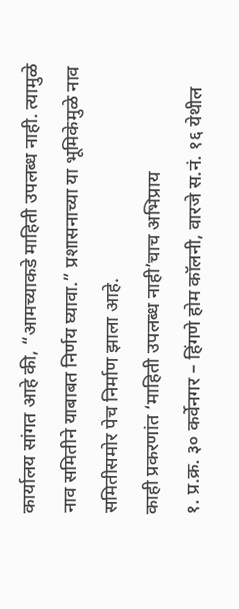कार्यालय सांगत आहे की, “आमच्याकडे माहिती उपलब्ध नाही. त्यामुळे नाव समितीने याबाबत निर्णय घ्यावा.” प्रशासनाच्या या भूमिकेमुळे नाव समितीसमोर पेच निर्माण झाला आहे.
काही प्रकरणांत ‘माहिती उपलब्ध नाही’चाच अभिप्राय
१. प्र.क्र. ३० कर्वेनगर – हिंगणे होम कॉलनी, वारजे स.नं. १६ येथील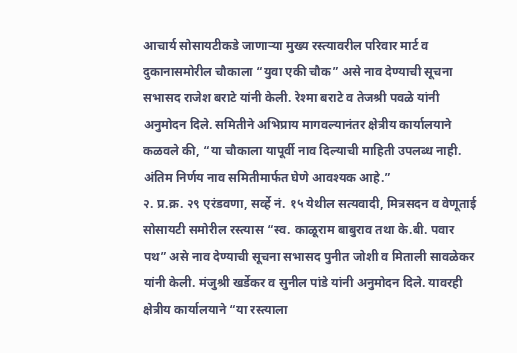आचार्य सोसायटीकडे जाणाऱ्या मुख्य रस्त्यावरील परिवार मार्ट व दुकानासमोरील चौकाला “युवा एकी चौक” असे नाव देण्याची सूचना सभासद राजेश बराटे यांनी केली. रेश्मा बराटे व तेजश्री पवळे यांनी अनुमोदन दिले. समितीने अभिप्राय मागवल्यानंतर क्षेत्रीय कार्यालयाने कळवले की, “या चौकाला यापूर्वी नाव दिल्याची माहिती उपलब्ध नाही. अंतिम निर्णय नाव समितीमार्फत घेणे आवश्यक आहे.”
२. प्र.क्र. २९ एरंडवणा, सर्व्हे नं. १५ येथील सत्यवादी, मित्रसदन व वेणूताई सोसायटी समोरील रस्त्यास “स्व. काळूराम बाबुराव तथा के.बी. पवार पथ” असे नाव देण्याची सूचना सभासद पुनीत जोशी व मिताली सावळेकर यांनी केली. मंजुश्री खर्डेकर व सुनील पांडे यांनी अनुमोदन दिले. यावरही क्षेत्रीय कार्यालयाने “या रस्त्याला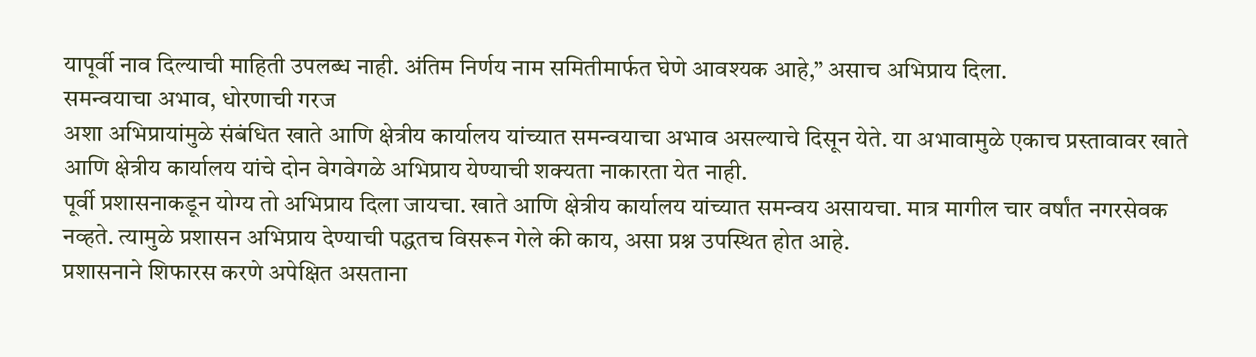यापूर्वी नाव दिल्याची माहिती उपलब्ध नाही. अंतिम निर्णय नाम समितीमार्फत घेणे आवश्यक आहे,” असाच अभिप्राय दिला.
समन्वयाचा अभाव, धोरणाची गरज
अशा अभिप्रायांमुळे संबंधित खाते आणि क्षेत्रीय कार्यालय यांच्यात समन्वयाचा अभाव असल्याचे दिसून येते. या अभावामुळे एकाच प्रस्तावावर खाते आणि क्षेत्रीय कार्यालय यांचे दोन वेगवेगळे अभिप्राय येण्याची शक्यता नाकारता येत नाही.
पूर्वी प्रशासनाकडून योग्य तो अभिप्राय दिला जायचा. खाते आणि क्षेत्रीय कार्यालय यांच्यात समन्वय असायचा. मात्र मागील चार वर्षांत नगरसेवक नव्हते. त्यामुळे प्रशासन अभिप्राय देण्याची पद्धतच विसरून गेले की काय, असा प्रश्न उपस्थित होत आहे.
प्रशासनाने शिफारस करणे अपेक्षित असताना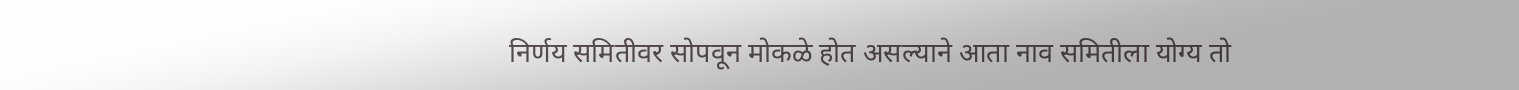निर्णय समितीवर सोपवून मोकळे होत असल्याने आता नाव समितीला योग्य तो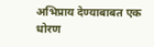अभिप्राय देण्याबाबत एक धोरण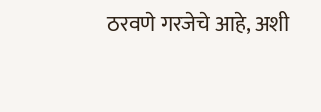ठरवणे गरजेचे आहे, अशी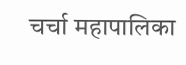चर्चा महापालिका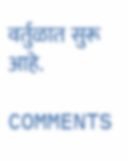वर्तुळात सुरू आहे.

COMMENTS